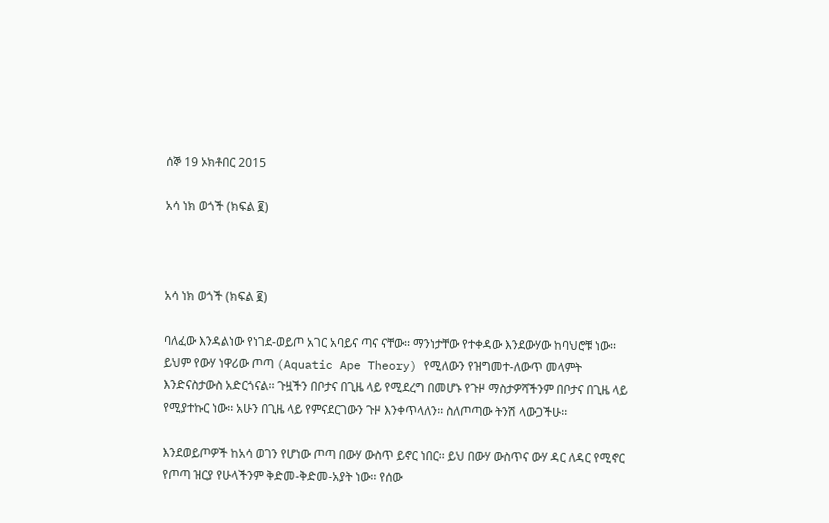ሰኞ 19 ኦክቶበር 2015

አሳ ነክ ወጎች (ክፍል ፪)



አሳ ነክ ወጎች (ክፍል ፪)

ባለፈው እንዳልነው የነገደ-ወይጦ አገር አባይና ጣና ናቸው፡፡ ማንነታቸው የተቀዳው እንደውሃው ከባህሮቹ ነው፡፡ ይህም የውሃ ነዋሪው ጦጣ (Aquatic Ape Theory) የሚለውን የዝግመተ-ለውጥ መላምት እንድናስታውስ አድርጎናል፡፡ ጉዟችን በቦታና በጊዜ ላይ የሚደረግ በመሆኑ የጉዞ ማስታዎሻችንም በቦታና በጊዜ ላይ የሚያተኩር ነው፡፡ አሁን በጊዜ ላይ የምናደርገውን ጉዞ እንቀጥላለን፡፡ ስለጦጣው ትንሽ ላውጋችሁ፡፡

እንደወይጦዎች ከአሳ ወገን የሆነው ጦጣ በውሃ ውስጥ ይኖር ነበር፡፡ ይህ በውሃ ውስጥና ውሃ ዳር ለዳር የሚኖር የጦጣ ዝርያ የሁላችንም ቅድመ-ቅድመ-አያት ነው፡፡ የሰው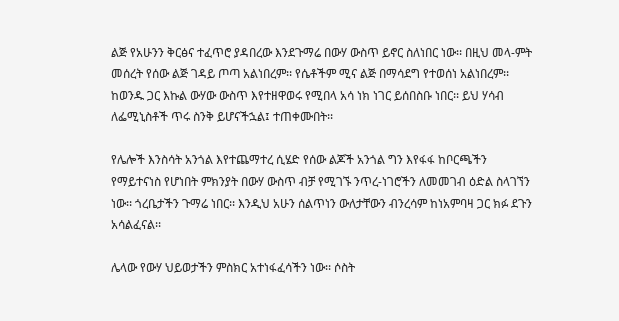ልጅ የአሁንን ቅርፅና ተፈጥሮ ያዳበረው እንደጉማሬ በውሃ ውስጥ ይኖር ስለነበር ነው፡፡ በዚህ መላ-ምት መሰረት የሰው ልጅ ገዳይ ጦጣ አልነበረም፡፡ የሴቶችም ሚና ልጅ በማሳደግ የተወሰነ አልነበረም፡፡ ከወንዱ ጋር እኩል ውሃው ውስጥ እየተዘዋወሩ የሚበላ አሳ ነክ ነገር ይሰበስቡ ነበር፡፡ ይህ ሃሳብ ለፌሚኒስቶች ጥሩ ስንቅ ይሆናችኋል፤ ተጠቀሙበት፡፡

የሌሎች እንስሳት አንጎል እየተጨማተረ ሲሄድ የሰው ልጆች አንጎል ግን እየፋፋ ከቦርጫችን የማይተናነስ የሆነበት ምክንያት በውሃ ውስጥ ብቻ የሚገኙ ንጥረ-ነገሮችን ለመመገብ ዕድል ስላገኘን ነው፡፡ ጎረቤታችን ጉማሬ ነበር፡፡ እንዲህ አሁን ሰልጥነን ውለታቸውን ብንረሳም ከነአምባዛ ጋር ክፉ ደጉን አሳልፈናል፡፡

ሌላው የውሃ ህይወታችን ምስክር አተነፋፈሳችን ነው፡፡ ሶስት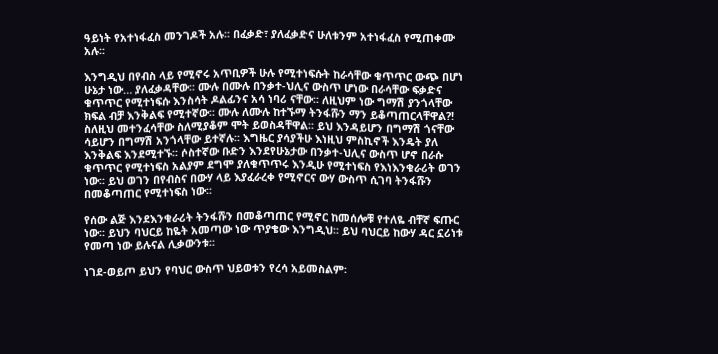ዓይነት የአተነፋፈስ መንገዶች አሉ፡፡ በፈቃድ፣ ያለፈቃድና ሁለቱንም አተነፋፈስ የሚጠቀሙ አሉ፡፡

እንግዲህ በየብስ ላይ የሚኖሩ አጥቢዎች ሁሉ የሚተነፍሱት ከራሳቸው ቁጥጥር ውጭ በሆነ ሁኔታ ነው… ያለፈቃዳቸው፡፡ ሙሉ በሙሉ በንቃተ-ህሊና ውስጥ ሆነው በራሳቸው ፍቃድና ቁጥጥር የሚተነፍሱ እንስሳት ዶልፊንና አሳ ነባሪ ናቸው፡፡ ለዚህም ነው ግማሽ ያንጎላቸው ክፍል ብቻ እንቅልፍ የሚተኛው፡፡ ሙሉ ለሙሉ ከተኙማ ትንፋሹን ማን ይቆጣጠርላቸዋል?! ስለዚህ መተንፈሳቸው ስለሚያቆም ሞት ይወስዳቸዋል፡፡ ይህ እንዳይሆን በግማሽ ጎናቸው ሳይሆን በግማሽ አንጎላቸው ይተኛሉ፡፡ እግዜር ያሳያችሁ እነዚህ ምስኪኖች እንዴት ያለ እንቅልፍ እንደሚተኙ፡፡ ሶስተኛው ቡድን እንደየሁኔታው በንቃተ-ህሊና ውስጥ ሆኖ በራሱ ቁጥጥር የሚተነፍስ አልያም ደግሞ ያለቁጥጥሩ እንዲሁ የሚተነፍስ የእነእንቁራሪት ወገን ነው፡፡ ይህ ወገን በየብስና በውሃ ላይ እያፈራረቀ የሚኖርና ውሃ ውስጥ ሲገባ ትንፋሹን በመቆጣጠር የሚተነፍስ ነው፡፡

የሰው ልጅ እንደእንቁራሪት ትንፋሹን በመቆጣጠር የሚኖር ከመሰሎቹ የተለዬ ብቸኛ ፍጡር ነው፡፡ ይህን ባህርይ ከዬት አመጣው ነው ጥያቄው እንግዲህ፡፡ ይህ ባህርይ ከውሃ ዳር ኗሪነቱ የመጣ ነው ይሉናል ሊቃውንቱ፡፡

ነገደ-ወይጦ ይህን የባህር ውስጥ ህይወቱን የረሳ አይመስልም፡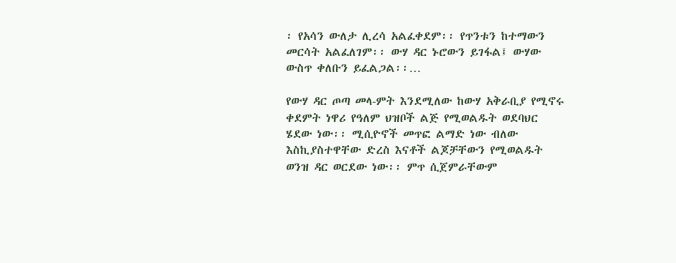፡ የአሳን ውለታ ሊረሳ አልፈቀደም፡፡ የጥንቱን ከተማውን መርሳት አልፈለገም፡፡ ውሃ ዳር ኑሮውን ይገፋል፤ ውሃው ውስጥ ቀለቡን ይፈልጋል፡፡…

የውሃ ዳር ጦጣ መላ-ምት እንደሚለው ከውሃ አቅራቢያ የሚኖሩ ቀደምት ነዋሪ የዓለም ህዝቦች ልጅ የሚወልዱት ወደባህር ሄደው ነው፡፡ ሚሲዮኖች መጥፎ ልማድ ነው ብለው እስኪያስተዋቸው ድረስ እናቶች ልጆቻቸውን የሚወልዱት ወንዝ ዳር ወርደው ነው፡፡ ምጥ ሲጀምራቸውም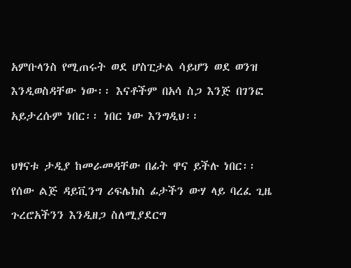አምቡላንስ የሚጠሩት ወደ ሆስፒታል ሳይሆን ወደ ወንዝ እንዲወስዳቸው ነው፡፡ እናቶችም በአሳ ስጋ እንጅ በገንፎ አይታረሱም ነበር፡፡ ነበር ነው እንግዲህ፡፡

ህፃናቱ ታዲያ ከመራመዳቸው በፊት ዋና ይችሉ ነበር፡፡ የሰው ልጅ ዳይቪንግ ሪፍሌክስ ፊታችን ውሃ ላይ ባረፈ ጊዜ ጉረሮአችንን እንዲዘጋ ስለሚያደርግ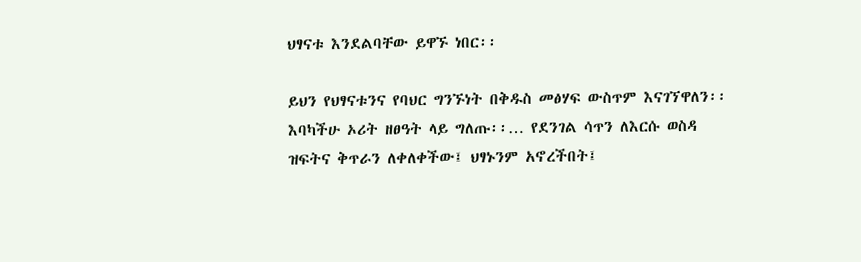ህፃናቱ እንደልባቸው ይዋኙ ነበር፡፡

ይህን የህፃናቱንና የባህር ግንኙነት በቅዱስ መፅሃፍ ውስጥም እናገኘዋለን፡፡ እባካችሁ ኦሪት ዘፀዓት ላይ ግለጡ፡፡… የደንገል ሳጥን ለእርሱ ወስዳ ዝፍትና ቅጥራን ለቀለቀችው፤ ህፃኑንም አኖረችበት፤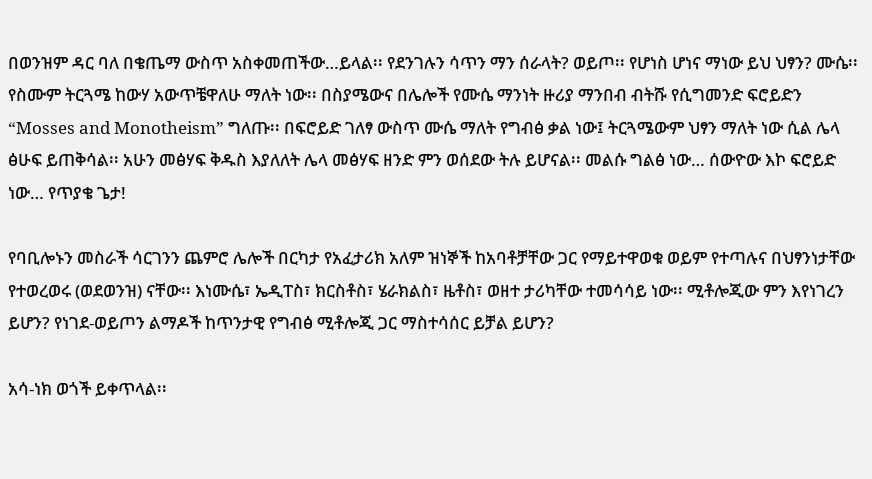በወንዝም ዳር ባለ በቄጤማ ውስጥ አስቀመጠችው…ይላል፡፡ የደንገሉን ሳጥን ማን ሰራላት? ወይጦ፡፡ የሆነስ ሆነና ማነው ይህ ህፃን? ሙሴ፡፡ የስሙም ትርጓሜ ከውሃ አውጥቼዋለሁ ማለት ነው፡፡ በስያሜውና በሌሎች የሙሴ ማንነት ዙሪያ ማንበብ ብትሹ የሲግመንድ ፍሮይድን “Mosses and Monotheism” ግለጡ፡፡ በፍሮይድ ገለፃ ውስጥ ሙሴ ማለት የግብፅ ቃል ነው፤ ትርጓሜውም ህፃን ማለት ነው ሲል ሌላ ፅሁፍ ይጠቅሳል፡፡ አሁን መፅሃፍ ቅዱስ እያለለት ሌላ መፅሃፍ ዘንድ ምን ወሰደው ትሉ ይሆናል፡፡ መልሱ ግልፅ ነው… ሰውዮው እኮ ፍሮይድ ነው… የጥያቄ ጌታ!

የባቢሎኑን መስራች ሳርገንን ጨምሮ ሌሎች በርካታ የአፈታሪክ አለም ዝነኞች ከአባቶቻቸው ጋር የማይተዋወቁ ወይም የተጣሉና በህፃንነታቸው የተወረወሩ (ወደወንዝ) ናቸው፡፡ እነሙሴ፣ ኤዲፐስ፣ ክርስቶስ፣ ሄራክልስ፣ ዜቶስ፣ ወዘተ ታሪካቸው ተመሳሳይ ነው፡፡ ሚቶሎጂው ምን እየነገረን ይሆን? የነገደ-ወይጦን ልማዶች ከጥንታዊ የግብፅ ሚቶሎጂ ጋር ማስተሳሰር ይቻል ይሆን?

አሳ-ነክ ወጎች ይቀጥላል፡፡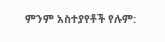ምንም አስተያየቶች የሉም: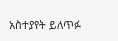አስተያየት ይለጥፉ